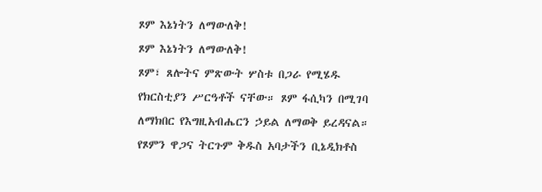ጾም እኔነትን ለማውለቅ!
ጾም እኔነትን ለማውለቅ!
ጾም፣ ጸሎትና ምጽውት ሦስቱ በጋራ የሚሄዱ የክርስቲያን ሥርዓቶች ናቸው። ጾም ፋሲካን በሚገባ ለማክበር የእግዚአብሔርን ኃይል ለማወቅ ይረዳናል። የጾምን ዋጋና ትርጉም ቅዱስ አባታችን ቢኔዲክቶስ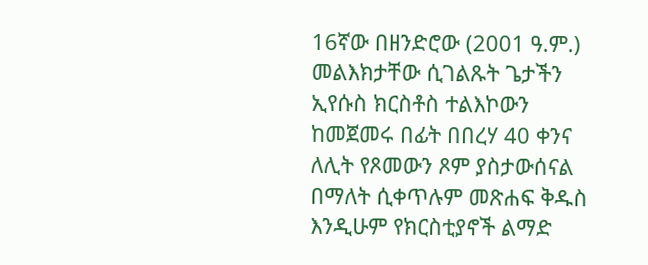16ኛው በዘንድሮው (2001 ዓ.ም.) መልእክታቸው ሲገልጹት ጌታችን ኢየሱስ ክርስቶስ ተልእኮውን ከመጀመሩ በፊት በበረሃ 40 ቀንና ለሊት የጾመውን ጾም ያስታውሰናል በማለት ሲቀጥሉም መጽሐፍ ቅዱስ እንዲሁም የክርስቲያኖች ልማድ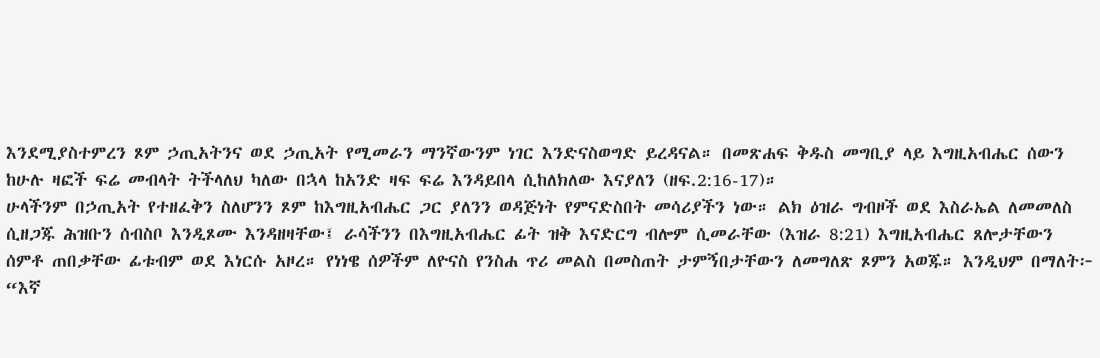እንደሚያስተምረን ጾም ኃጢአትንና ወደ ኃጢአት የሚመራን ማንኛውንም ነገር እንድናስወግድ ይረዳናል። በመጽሐፍ ቅዱስ መግቢያ ላይ እግዚአብሔር ሰውን ከሁሉ ዛፎች ፍሬ መብላት ትችላለህ ካለው በኋላ ከአንድ ዛፍ ፍሬ እንዳይበላ ሲከለክለው እናያለን (ዘፍ.2:16-17)።
ሁላችንም በኃጢአት የተዘፈቅን ስለሆንን ጾም ከእግዚአብሔር ጋር ያለንን ወዳጅነት የምናድስበት መሳሪያችን ነው። ልክ ዕዝራ ግብዞች ወደ እስራኤል ለመመለስ ሲዘጋጁ ሕዝቡን ሰብስቦ እንዲጾሙ እንዳዘዛቸው፤ ራሳችንን በእግዚአብሔር ፊት ዝቅ እናድርግ ብሎም ሲመራቸው (እዝራ 8:21) እግዚአብሔር ጸሎታቸውን ሰምቶ ጠበቃቸው ፊቱብም ወደ እነርሱ አዞረ። የነነዌ ሰዎችም ለዮናስ የንስሐ ጥሪ መልስ በመስጠት ታምኝበታቸውን ለመግለጽ ጾምን አወጁ። እንዲህም በማለት፦ “እኛ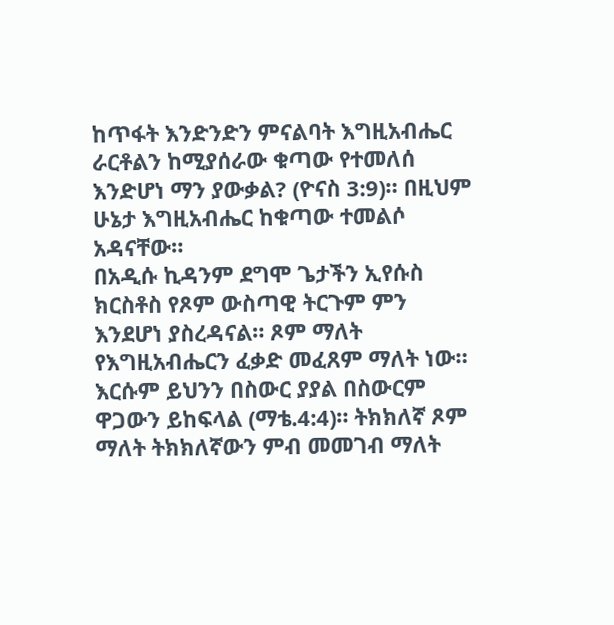ከጥፋት እንድንድን ምናልባት እግዚአብሔር ራርቶልን ከሚያሰራው ቁጣው የተመለሰ እንድሆነ ማን ያውቃል? (ዮናስ 3:9)። በዚህም ሁኔታ እግዚአብሔር ከቁጣው ተመልሶ አዳናቸው።
በአዲሱ ኪዳንም ደግሞ ጌታችን ኢየሱስ ክርስቶስ የጾም ውስጣዊ ትርጉም ምን እንደሆነ ያስረዳናል። ጾም ማለት የእግዚአብሔርን ፈቃድ መፈጸም ማለት ነው። እርሱም ይህንን በስውር ያያል በስውርም ዋጋውን ይከፍላል (ማቴ.4:4)። ትክክለኛ ጾም ማለት ትክክለኛውን ምብ መመገብ ማለት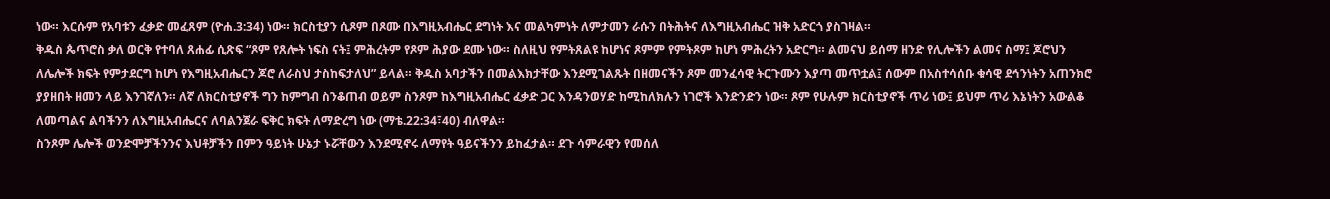ነው። እርሱም የአባቱን ፈቃድ መፈጸም (ዮሐ.3:34) ነው። ክርስቲያን ሲጾም በጾሙ በእግዚአብሔር ደግነት እና መልካምነት ለምታመን ራሱን በትሕትና ለእግዚአብሔር ዝቅ አድርጎ ያስገዛል።
ቅዱስ ጴጥሮስ ቃለ ወርቅ የተባለ ጸሐፊ ሲጽፍ “ጾም የጸሎት ነፍስ ናት፤ ምሕረትም የጾም ሕያው ደሙ ነው። ስለዚህ የምትጸልዩ ከሆነና ጾምም የምትጾም ከሆነ ምሕረትን አድርግ። ልመናህ ይሰማ ዘንድ የሊሎችን ልመና ስማ፤ ጆሮህን ለሌሎች ክፍት የምታደርግ ከሆነ የእግዚአብሔርን ጆሮ ለራስህ ታስከፍታለህ” ይላል። ቅዱስ አባታችን በመልእክታቸው እንደሚገልጹት በዘመናችን ጾም መንፈሳዊ ትርጉሙን እያጣ መጥቷል፤ ሰውም በአስተሳሰቡ ቁሳዊ ደኅንነትን አጠንክሮ ያያዘበት ዘመን ላይ እንገኛለን። ለኛ ለክርስቲያኖች ግን ከምግብ ስንቆጠብ ወይም ስንጾም ከእግዚአብሔር ፈቃድ ጋር እንዳንወሃድ ከሚከለክሉን ነገሮች እንድንድን ነው። ጾም የሁሉም ክርስቲያኖች ጥሪ ነው፤ ይህም ጥሪ እኔነትን አውልቆ ለመጣልና ልባችንን ለእግዚአብሔርና ለባልንጀራ ፍቅር ክፍት ለማድረግ ነው (ማቴ.22:34፣40) ብለዋል።
ስንጾም ሌሎች ወንድሞቻችንንና እህቶቻችን በምን ዓይነት ሁኔታ ኑሯቸውን እንደሚኖሩ ለማየት ዓይናችንን ይከፈታል። ደጉ ሳምራዊን የመሰለ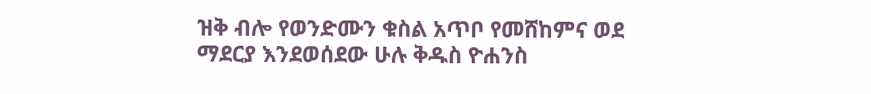ዝቅ ብሎ የወንድሙን ቁስል አጥቦ የመሸከምና ወደ ማደርያ እንደወሰደው ሁሉ ቅዱስ ዮሐንስ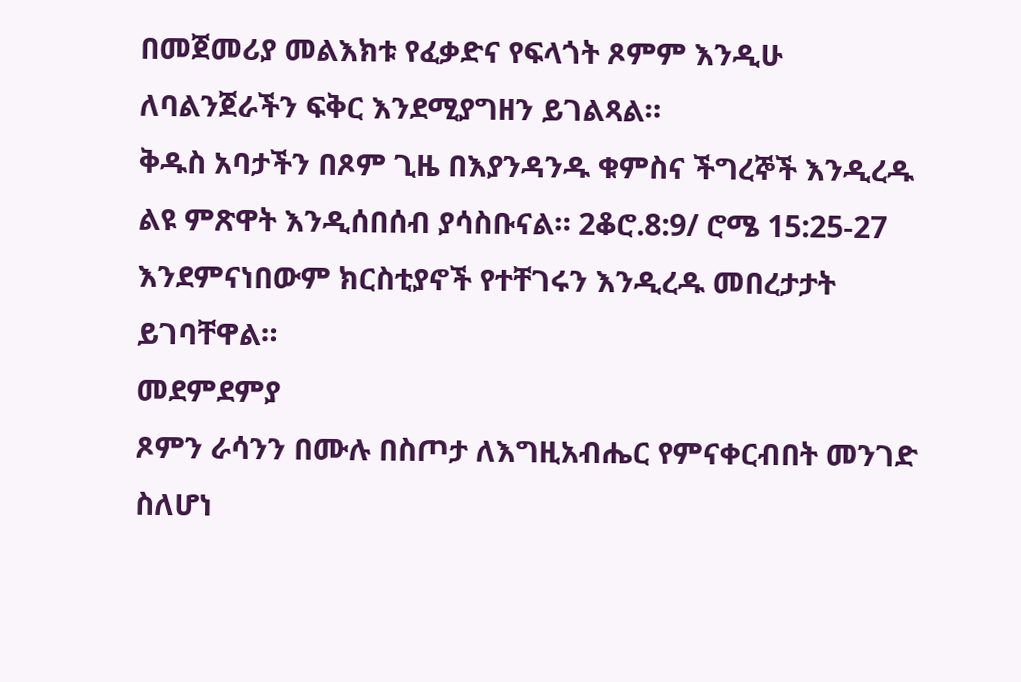በመጀመሪያ መልእክቱ የፈቃድና የፍላጎት ጾምም እንዲሁ ለባልንጀራችን ፍቅር እንደሚያግዘን ይገልጻል።
ቅዱስ አባታችን በጾም ጊዜ በእያንዳንዱ ቁምስና ችግረኞች እንዲረዱ ልዩ ምጽዋት እንዲሰበሰብ ያሳስቡናል። 2ቆሮ.8:9/ ሮሜ 15:25-27 እንደምናነበውም ክርስቲያኖች የተቸገሩን እንዲረዱ መበረታታት ይገባቸዋል።
መደምደምያ
ጾምን ራሳንን በሙሉ በስጦታ ለእግዚአብሔር የምናቀርብበት መንገድ ስለሆነ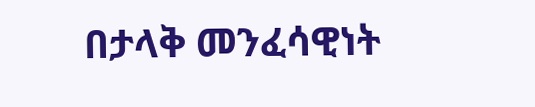በታላቅ መንፈሳዊነት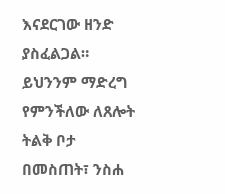እናደርገው ዘንድ ያስፈልጋል። ይህንንም ማድረግ የምንችለው ለጸሎት ትልቅ ቦታ በመስጠት፣ ንስሐ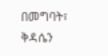በመግባት፣ ቅዳሴን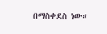በማስቀደስ ነው።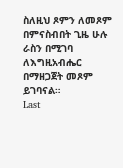ስለዚህ ጾምን ለመጾም በምናስብበት ጊዜ ሁሉ ራስን በሚገባ ለእግዚአብሔር በማዘጋጀት መጾም ይገባናል።
Last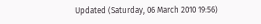Updated (Saturday, 06 March 2010 19:56)